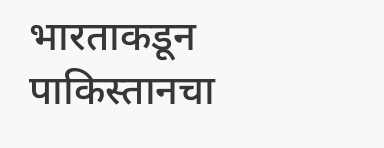भारताकडून पाकिस्तानचा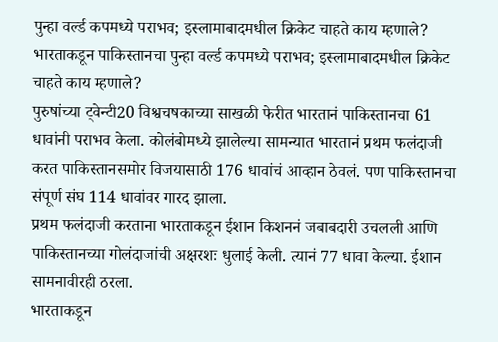पुन्हा वर्ल्ड कपमध्ये पराभव; इस्लामाबादमधील क्रिकेट चाहते काय म्हणाले?
भारताकडून पाकिस्तानचा पुन्हा वर्ल्ड कपमध्ये पराभव; इस्लामाबादमधील क्रिकेट चाहते काय म्हणाले?
पुरुषांच्या ट्वेन्टी20 विश्वचषकाच्या साखळी फेरीत भारतानं पाकिस्तानचा 61 धावांनी पराभव केला. कोलंबोमध्ये झालेल्या सामन्यात भारतानं प्रथम फलंदाजी करत पाकिस्तानसमोर विजयासाठी 176 धावांचं आव्हान ठेवलं. पण पाकिस्तानचा संपूर्ण संघ 114 धावांवर गारद झाला.
प्रथम फलंदाजी करताना भारताकडून ईशान किशननं जबाबदारी उचलली आणि पाकिस्तानच्या गोलंदाजांची अक्षरशः धुलाई केली. त्यानं 77 धावा केल्या. ईशान सामनावीरही ठरला.
भारताकडून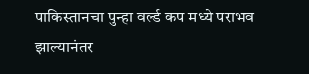पाकिस्तानचा पुन्हा वर्ल्ड कप मध्ये पराभव झाल्यानंतर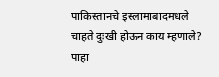पाकिस्तानचे इस्लामाबादमधले चाहते दुःखी होऊन काय म्हणाले? पाहा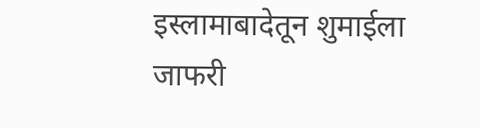इस्लामाबादेतून शुमाईला जाफरी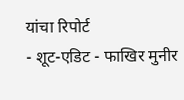यांचा रिपोर्ट
- शूट-एडिट - फाखिर मुनीर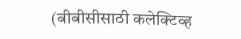(बीबीसीसाठी कलेक्टिव्ह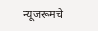न्यूजरूमचे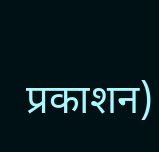प्रकाशन)